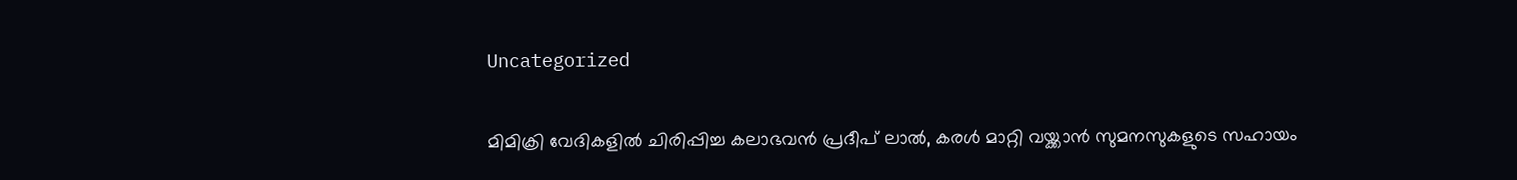Uncategorized

മിമിക്രി വേദികളിൽ ചിരിപ്പിച്ച കലാഭവൻ പ്രദീപ് ലാൽ, കരൾ മാറ്റി വയ്ക്കാൻ സുമനസുകളുടെ സഹായം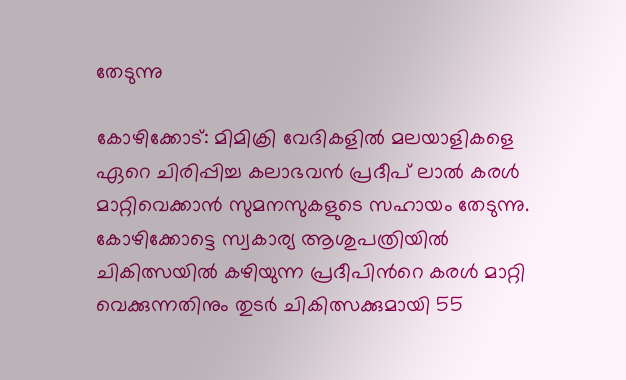തേടുന്നു

കോഴിക്കോട്: മിമിക്രി വേദികളില്‍ മലയാളികളെ ഏറെ ചിരിപ്പിച്ച കലാഭവന്‍ പ്രദീപ് ലാല്‍ കരള്‍ മാറ്റിവെക്കാന്‍ സുമനസുകളുടെ സഹായം തേടുന്നു. കോഴിക്കോട്ടെ സ്വകാര്യ ആശുപത്രിയില്‍ ചികിത്സയില്‍ കഴിയുന്ന പ്രദീപിന്‍റെ കരള്‍ മാറ്റി വെക്കുന്നതിനും തുടര്‍ ചികിത്സക്കുമായി 55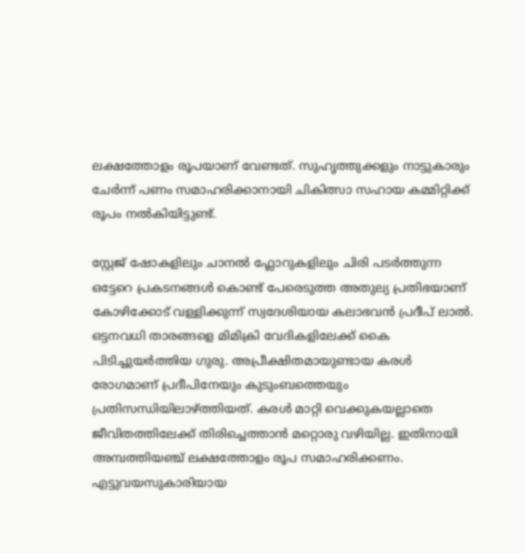ലക്ഷത്തോളം രൂപയാണ് വേണ്ടത്. സുഹൃത്തുക്കളും നാട്ടുകാരും ചേര്‍ന്ന് പണം സമാഹരിക്കാനായി ചികിത്സാ സഹായ കമ്മിറ്റിക്ക് രൂപം നല്‍കിയിട്ടുണ്ട്.

സ്റ്റേജ് ഷോകളിലും ചാനല്‍ ഫ്ലോറുകളിലും ചിരി പടര്‍ത്തുന്ന ഒട്ടേറെ പ്രകടനങ്ങള്‍ കൊണ്ട് പേരെടുത്ത അതുല്യ പ്രതിഭയാണ് കോഴിക്കോട് വള്ളിക്കുന്ന് സ്വദേശിയായ കലാഭവന്‍ പ്രദീപ് ലാല്‍. ഒട്ടനവധി താരങ്ങളെ മിമിക്രി വേദികളിലേക്ക് കൈ പിടിച്ചുയര്‍ത്തിയ ഗുരു. അപ്രീക്ഷിതമായുണ്ടായ കരള്‍ രോഗമാണ് പ്രദീപിനേയും കുടുംബത്തെയും പ്രതിസന്ധിയിലാഴ്ത്തിയത്. കരള്‍ മാറ്റി വെക്കുകയല്ലാതെ ജീവിതത്തിലേക്ക് തിരിച്ചെത്താന്‍ മറ്റൊരു വഴിയില്ല. ഇതിനായി അമ്പത്തിയഞ്ച് ലക്ഷത്തോളം രൂപ സമാഹരിക്കണം. എട്ടുവയസുകാരിയായ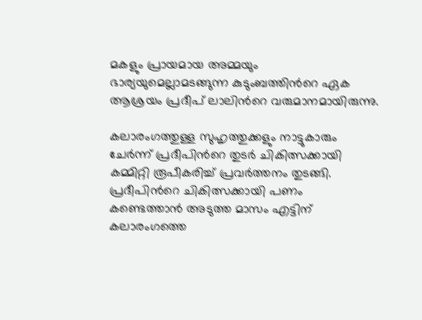മകളും പ്രായമായ അമ്മയും ഭാര്യയുമെല്ലാമടങ്ങുന്ന കുടുംബത്തിന്‍റെ ഏക ആശ്രയം പ്രദീപ് ലാലിന്‍റെ വരുമാനമായിരുന്നു.

കലാരംഗത്തുള്ള സുഹൃത്തുക്കളും നാട്ടുകാരും ചേര്‍ന്ന് പ്രദീപിന്‍റെ തുടര്‍ ചികിത്സക്കായി കമ്മിറ്റി രൂപീകരിച്ച് പ്രവര്‍ത്തനം തുടങ്ങി. പ്രദീപിന്‍റെ ചികിത്സക്കായി പണം കണ്ടെത്താന്‍ അടുത്ത മാസം എട്ടിന് കലാരംഗത്തെ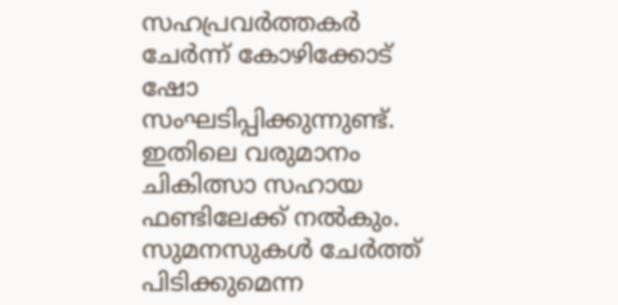സഹപ്രവര്‍ത്തകര്‍ ചേര്‍ന്ന് കോഴിക്കോട് ഷോ സംഘടിപ്പിക്കുന്നുണ്ട്. ഇതിലെ വരുമാനം ചികിത്സാ സഹായ ഫണ്ടിലേക്ക് നല്‍കും. സുമനസുകള്‍ ചേര്‍ത്ത് പിടിക്കുമെന്ന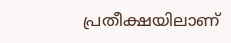പ്രതീക്ഷയിലാണ്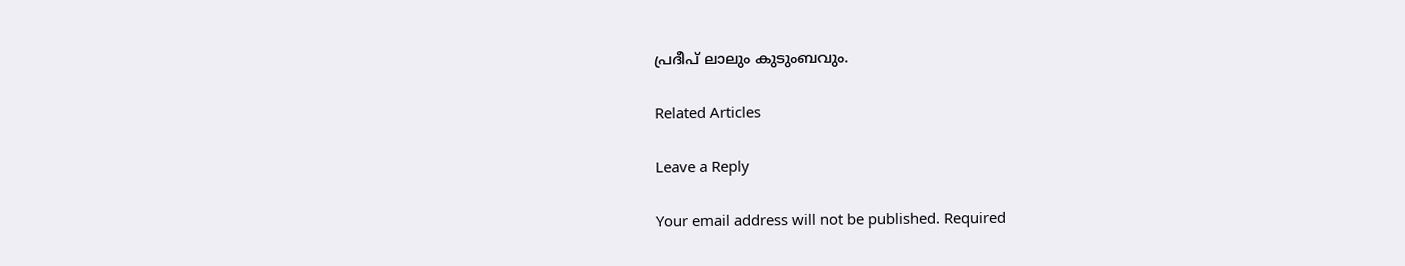പ്രദീപ് ലാലും കുടുംബവും.

Related Articles

Leave a Reply

Your email address will not be published. Required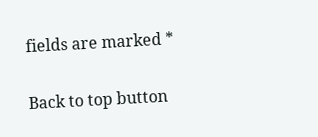fields are marked *

Back to top button